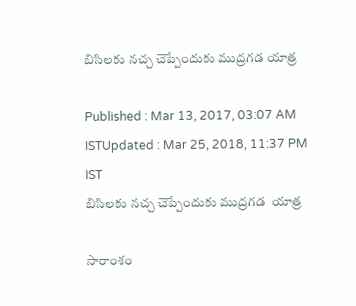బిసిలకు నచ్చ చెప్పేందుకు ముద్రగడ యాత్ర

Published : Mar 13, 2017, 03:07 AM ISTUpdated : Mar 25, 2018, 11:37 PM IST
బిసిలకు నచ్చ చెప్పేందుకు ముద్రగడ  యాత్ర

సారాంశం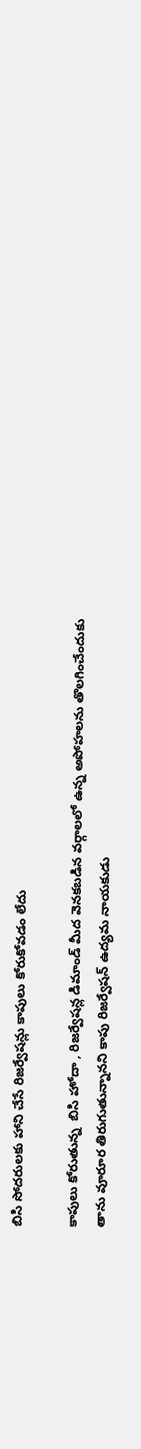బిసి సోదరులకు హాని చేసే రిజర్వేషన్లు కాపులు కోరుకోవడం లేదు

కాపులు కోరుతున్న  బిసి హోదా , రిజర్వేషన్ల డిమాండ్ మీద వెనకబడిన వర్గాలలో ఉన్న అపోహలను తొలగించేందుకు తాను వూరూర తిరుగుతున్నానని కాపు రిజర్వేషన్ ఉద్యమ నాయకుడు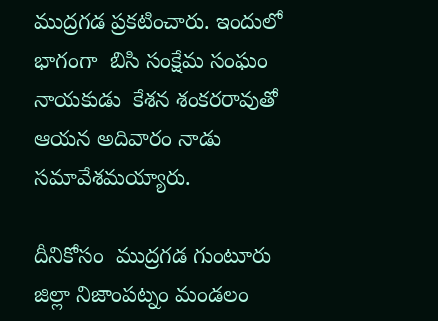ముద్రగడ ప్రకటించారు. ఇందులో భాగంగా  బిసి సంక్షేమ సంఘం నాయకుడు  కేశన శంకరరావుతో ఆయన అదివారం నాడు సమావేశమయ్యారు.

దీనికోసం  ముద్రగడ గుంటూరు జిల్లా నిజాంపట్నం మండలం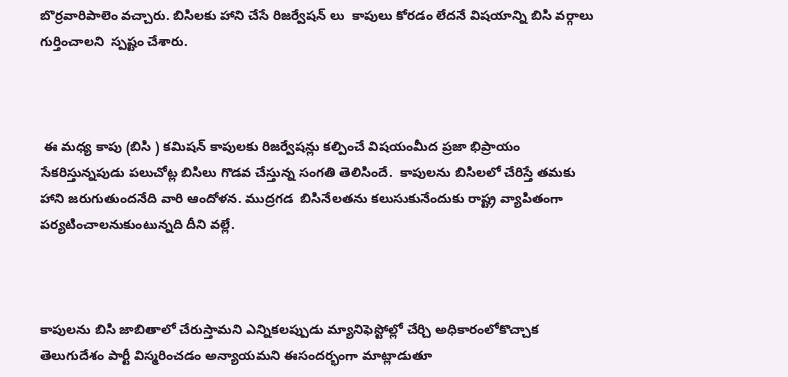బొర్రవారిపాలెం వచ్చారు. బిసిలకు హాని చేసే రిజర్వేషన్ లు  కాపులు కోరడం లేదనే విషయాన్ని బిసి వర్గాలు గుర్తించాలని  స్పష్టం చేశారు.



 ఈ మధ్య కాపు (బిసి ) కమిషన్ కాపులకు రిజర్వేషన్లు కల్పించే విషయంమీద ప్రజా భిప్రాయం సేకరిస్తున్నపుడు పలుచోట్ల బిసిలు గొడవ చేస్తున్న సంగతి తెలిసిందే.  కాపులను బిసిలలో చేరిస్తే తమకు హాని జరుగుతుందనేది వారి ఆందోళన. ముద్రగడ  బిసినేలతను కలుసుకునేందుకు రాష్ట్ర వ్యాపితంగా పర్యటించాలనుకుంటున్నది దీని వల్లే.



కాపులను బిసి జాబితాలో చేరుస్తామని ఎన్నికలప్పుడు మ్యానిఫెస్టోల్లో చేర్చి అధికారంలోకొచ్చాక  తెలుగుదేశం పార్టీ విస్మరించడం అన్యాయమని ఈసందర్భంగా మాట్లాడుతూ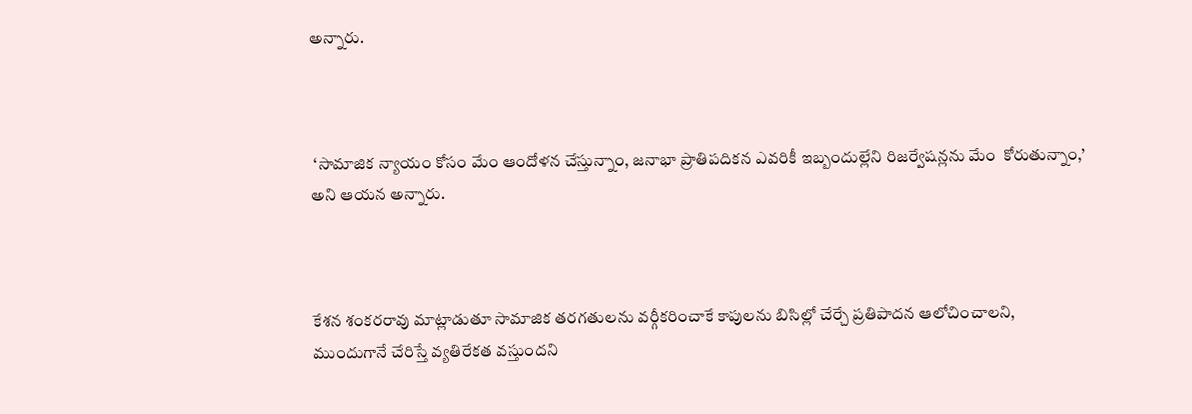అన్నారు.



 ‘సామాజిక న్యాయం కోసం మేం ఆందోళన చేస్తున్నాం, జనాభా ప్రాతిపదికన ఎవరికీ ఇబ్బందుల్లేని రిజర్వేషన్లను మేం  కోరుతున్నాం,’ అని ఆయన అన్నారు.



కేశన శంకరరావు మాట్లాడుతూ సామాజిక తరగతులను వర్గీకరించాకే కాపులను బిసిల్లో చేర్చే ప్రతిపాదన ఆలోచించాలని, ముందుగానే చేరిస్తే వ్యతిరేకత వస్తుందని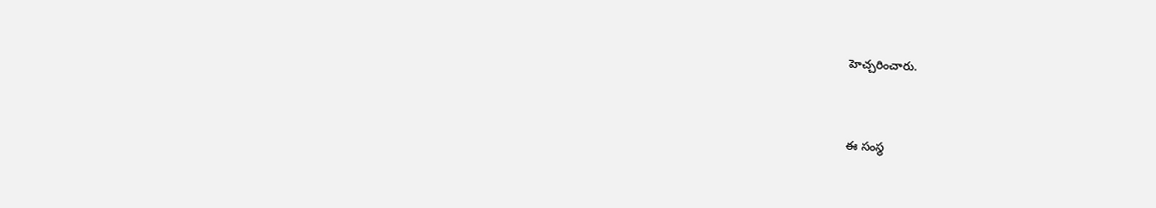హెచ్చరించారు.



ఈ సంస్థ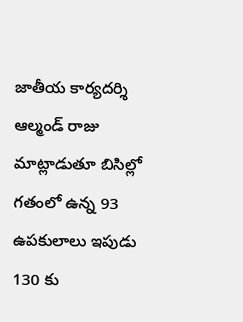జాతీయ కార్యదర్శి ఆల్మండ్‌ రాజు మాట్లాడుతూ బిసిల్లో గతంలో ఉన్న 93 ఉపకులాలు ఇపుడు 130 కు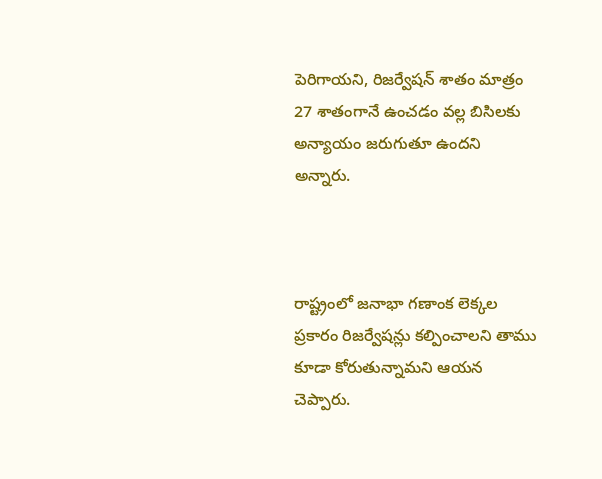పెరిగాయని, రిజర్వేషన్‌ శాతం మాత్రం 27 శాతంగానే ఉంచడం వల్ల బిసిలకు అన్యాయం జరుగుతూ ఉందని అన్నారు.



రాష్ట్రంలో జనాభా గణాంక లెక్కల ప్రకారం రిజర్వేషన్లు కల్పించాలని తాము కూడా కోరుతున్నామని ఆయన చెప్పారు.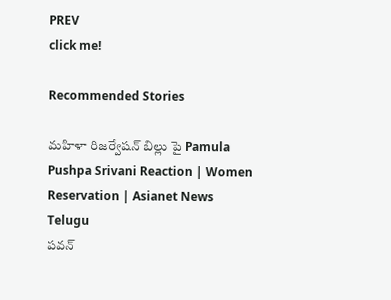PREV
click me!

Recommended Stories

మహిళా రిజర్వేషన్ బిల్లు పై Pamula Pushpa Srivani Reaction | Women Reservation | Asianet News Telugu
పవన్‌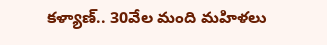కళ్యాణ్‌.. 30వేల మంది మహిళలు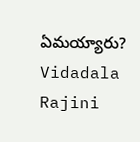ఏమయ్యారు? Vidadala Rajini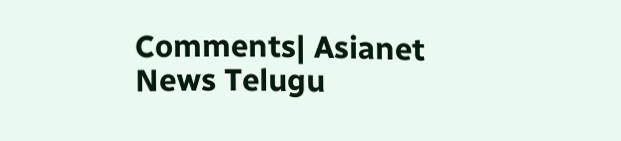Comments| Asianet News Telugu